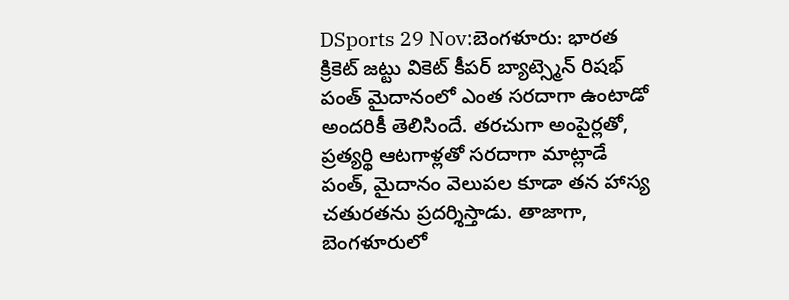DSports 29 Nov:బెంగళూరు: భారత క్రికెట్ జట్టు వికెట్ కీపర్ బ్యాట్స్మెన్ రిషభ్ పంత్ మైదానంలో ఎంత సరదాగా ఉంటాడో అందరికీ తెలిసిందే. తరచుగా అంపైర్లతో, ప్రత్యర్థి ఆటగాళ్లతో సరదాగా మాట్లాడే పంత్, మైదానం వెలుపల కూడా తన హాస్య చతురతను ప్రదర్శిస్తాడు. తాజాగా, బెంగళూరులో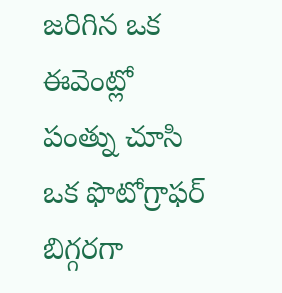జరిగిన ఒక ఈవెంట్లో పంత్ను చూసి ఒక ఫొటోగ్రాఫర్ బిగ్గరగా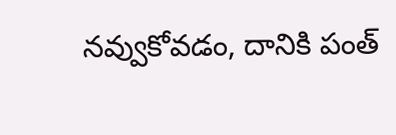నవ్వుకోవడం, దానికి పంత్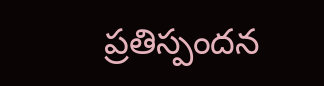ప్రతిస్పందన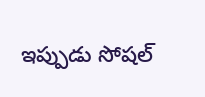ఇప్పుడు సోషల్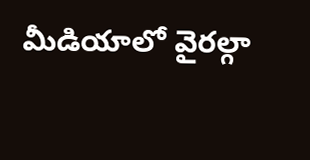మీడియాలో వైరల్గా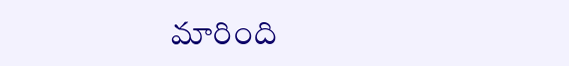మారింది